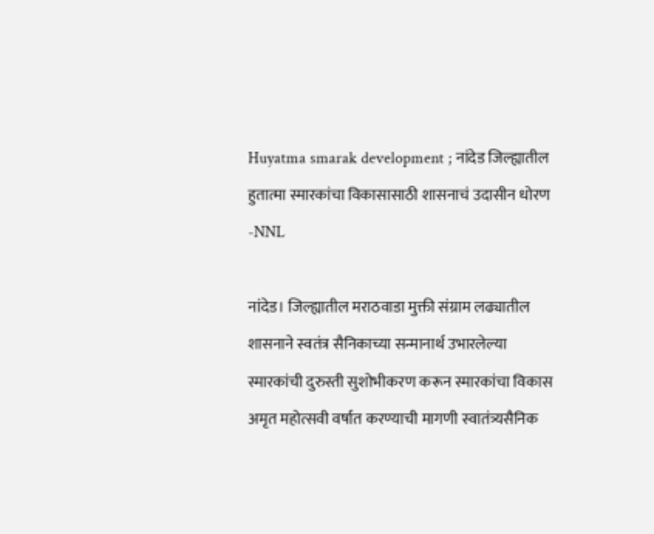Huyatma smarak development ; नांदेड जिल्ह्यातील हुतात्मा स्मारकांचा विकासासाठी शासनाचं उदासीन धोरण -NNL

नांदेड। जिल्ह्यातील मराठवाडा मुक्ती संग्राम लढ्यातील शासनाने स्वतंत्र सैनिकाच्या सन्मानार्थ उभारलेल्या स्मारकांची दुरुस्ती सुशोभीकरण करून स्मारकांचा विकास अमृत महोत्सवी वर्षात करण्याची मागणी स्वातंत्र्यसैनिक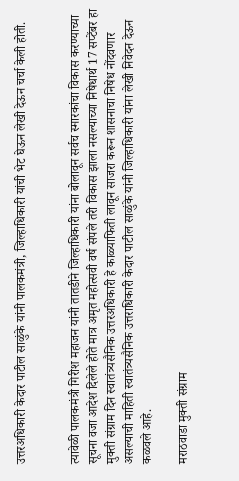उत्तरअधिकारी केदार पाटील साळुंके यांनी पालकमंत्री, जिल्हाधिकारी यांची भेट घेऊन लेखी देऊन चर्चा केली होती.


त्यावेळी पालकमंत्री गिरीश महाजन यांनी तातडीने जिल्हाधिकारी यांना बोलावून सर्वच स्मारकांचा विकास करण्याच्या सूचना वजा आदेश दिलेले होते मात्र अमृत महोत्सवी वर्ष संपले तरी विकास झाला नसल्याच्या निषेधार्थ 17 सप्टेंबर हा मुक्ती संग्राम दिन स्वातंत्र्यसैनिक उत्तरअधिकारी हे काळ्याफिती लावून साजरा करून शासनाचा निषेध नोंदवणार असल्याची माहिती स्वातंत्र्यसैनिक उत्तराधिकारी केदार पाटील साळुंके यांनी जिल्हाधिकारी यांना लेखी निवेदन देऊन कळवले आहे.

मराठवाडा मुक्ती संग्राम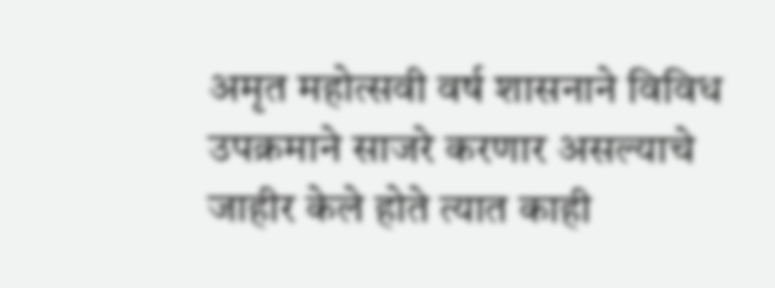अमृत महोत्सवी वर्ष शासनाने विविध उपक्रमाने साजरे करणार असल्याचे जाहीर केले होते त्यात काही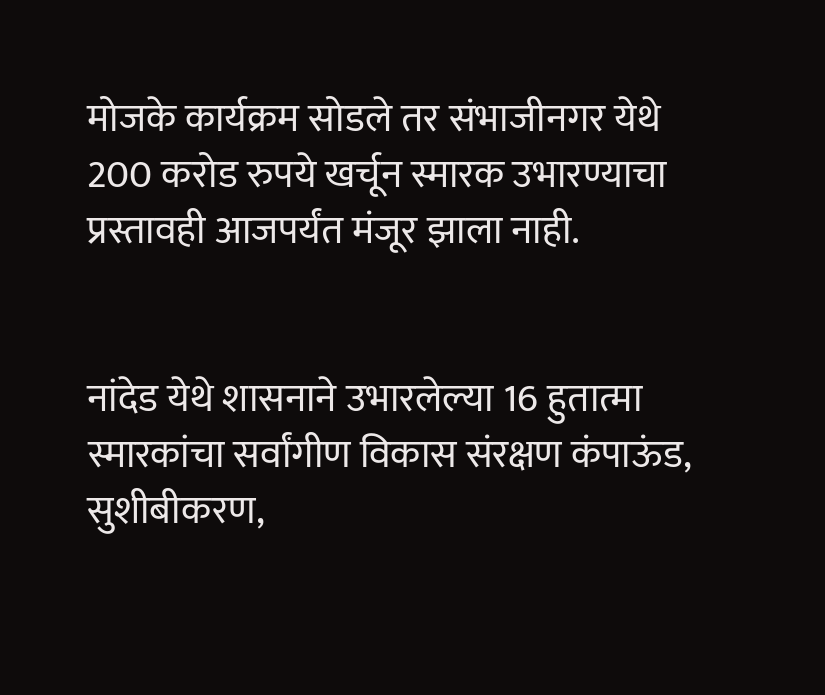मोजके कार्यक्रम सोडले तर संभाजीनगर येथे 200 करोड रुपये खर्चून स्मारक उभारण्याचा प्रस्तावही आजपर्यंत मंजूर झाला नाही.


नांदेड येथे शासनाने उभारलेल्या 16 हुतात्मा स्मारकांचा सर्वांगीण विकास संरक्षण कंपाऊंड, सुशीबीकरण,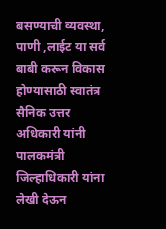बसण्याची व्यवस्था, पाणी ,लाईट या सर्व बाबी करून विकास होण्यासाठी स्वातंत्र सैनिक उत्तर अधिकारी यांनी पालकमंत्री जिल्हाधिकारी यांना लेखी देऊन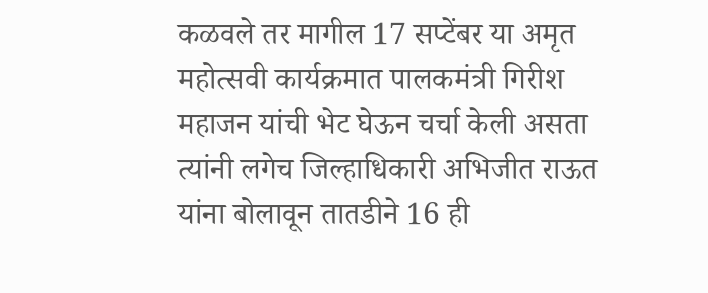कळवले तर मागील 17 सप्टेंबर या अमृत महोत्सवी कार्यक्रमात पालकमंत्री गिरीश महाजन यांची भेट घेऊन चर्चा केली असता त्यांनी लगेच जिल्हाधिकारी अभिजीत राऊत यांना बोलावून तातडीने 16 ही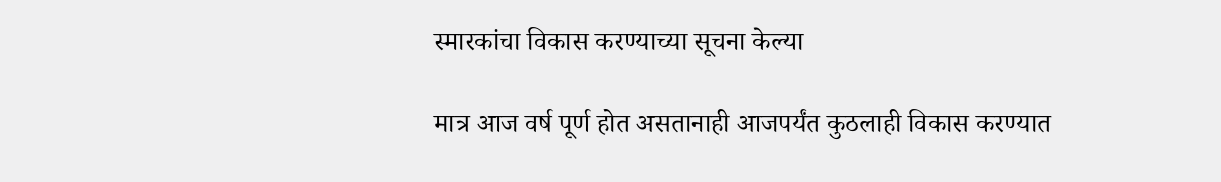स्मारकांचा विकास करण्याच्या सूचना केल्या

मात्र आज वर्ष पूर्ण होत असतानाही आजपर्यंत कुठलाही विकास करण्यात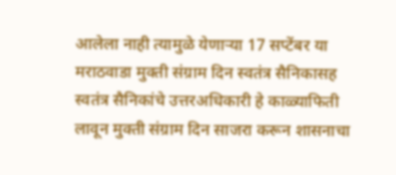आलेला नाही त्यामुळे येणाऱ्या 17 सप्टेंबर या मराठवाडा मुक्ती संग्राम दिन स्वतंत्र सैनिकासह स्वतंत्र सैनिकांचे उत्तरअधिकारी हे काळ्याफिती लावून मुक्ती संग्राम दिन साजरा करून शासनाचा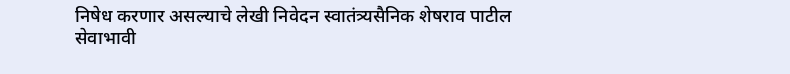निषेध करणार असल्याचे लेखी निवेदन स्वातंत्र्यसैनिक शेषराव पाटील सेवाभावी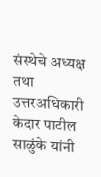संस्थेचे अध्यक्ष तथा उत्तरअधिकारी केदार पाटील साळुंके यांनी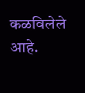कळविलेले आहे.